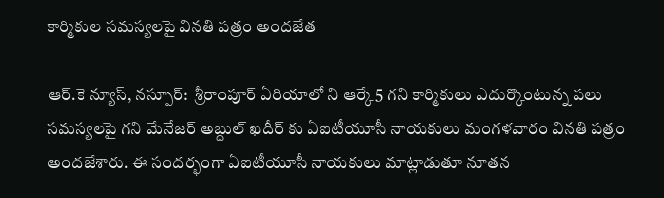కార్మికుల సమస్యలపై వినతి పత్రం అందజేత

ఆర్.కె న్యూస్, నస్పూర్:  శ్రీరాంపూర్ ఏరియాలో ని ఆర్కే5 గని కార్మికులు ఎదుర్కొంటున్న పలు సమస్యలపై గని మేనేజర్ అబ్దుల్ ఖదీర్ కు ఏఐటీయూసీ నాయకులు మంగళవారం వినతి పత్రం అందజేశారు. ఈ సందర్భంగా ఏఐటీయూసీ నాయకులు మాట్లాడుతూ నూతన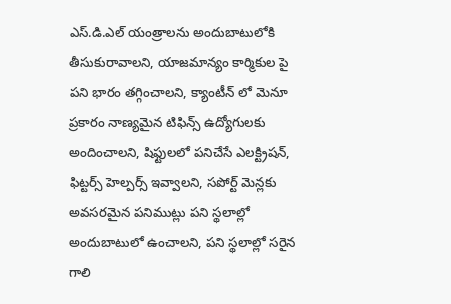ఎస్.డి.ఎల్ యంత్రాలను అందుబాటులోకి తీసుకురావాలని, యాజమాన్యం కార్మికుల పై పని భారం తగ్గించాలని, క్యాంటీన్ లో మెనూ ప్రకారం నాణ్యమైన టిఫిన్స్ ఉద్యోగులకు అందించాలని, షిఫ్టులలో పనిచేసే ఎలక్ట్రిషన్, ఫిట్టర్స్ హెల్పర్స్ ఇవ్వాలని, సపోర్ట్ మెన్లకు అవసరమైన పనిముట్లు పని స్థలాల్లో అందుబాటులో ఉంచాలని, పని స్థలాల్లో సరైన గాలి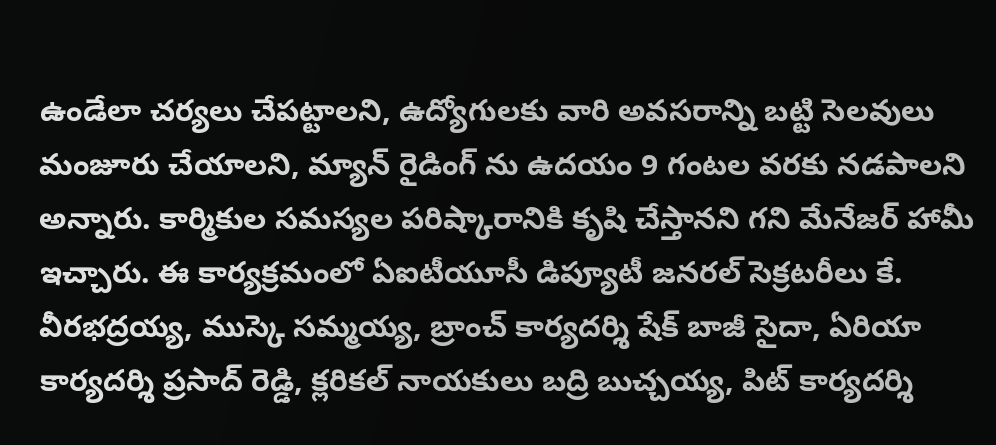ఉండేలా చర్యలు చేపట్టాలని, ఉద్యోగులకు వారి అవసరాన్ని బట్టి సెలవులు మంజూరు చేయాలని, మ్యాన్ రైడింగ్ ను ఉదయం 9 గంటల వరకు నడపాలని అన్నారు. కార్మికుల సమస్యల పరిష్కారానికి కృషి చేస్తానని గని మేనేజర్ హామీ ఇచ్చారు. ఈ కార్యక్రమంలో ఏఐటీయూసీ డిప్యూటీ జనరల్ సెక్రటరీలు కే. వీరభద్రయ్య, ముస్కె సమ్మయ్య, బ్రాంచ్ కార్యదర్శి షేక్ బాజీ సైదా, ఏరియా కార్యదర్శి ప్రసాద్ రెడ్డి, క్లరికల్ నాయకులు బద్రి బుచ్చయ్య, పిట్ కార్యదర్శి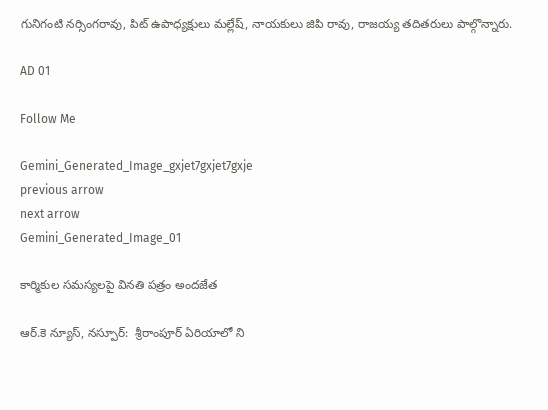గునిగంటి నర్సింగరావు, పిట్ ఉపాధ్యక్షులు మల్లేష్, నాయకులు జిపి రావు, రాజయ్య తదితరులు పాల్గొన్నారు.

AD 01

Follow Me

Gemini_Generated_Image_gxjet7gxjet7gxje
previous arrow
next arrow
Gemini_Generated_Image_01

కార్మికుల సమస్యలపై వినతి పత్రం అందజేత

ఆర్.కె న్యూస్, నస్పూర్:  శ్రీరాంపూర్ ఏరియాలో ని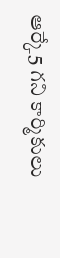ఆర్కే5 గని కార్మికులు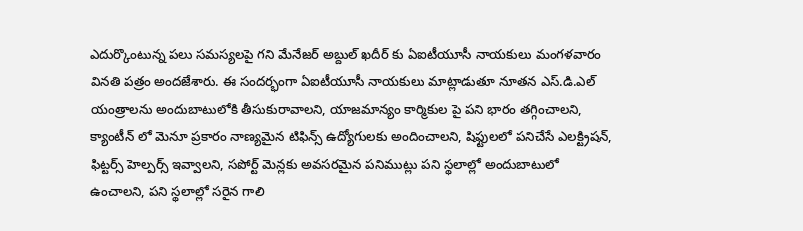ఎదుర్కొంటున్న పలు సమస్యలపై గని మేనేజర్ అబ్దుల్ ఖదీర్ కు ఏఐటీయూసీ నాయకులు మంగళవారం వినతి పత్రం అందజేశారు. ఈ సందర్భంగా ఏఐటీయూసీ నాయకులు మాట్లాడుతూ నూతన ఎస్.డి.ఎల్ యంత్రాలను అందుబాటులోకి తీసుకురావాలని, యాజమాన్యం కార్మికుల పై పని భారం తగ్గించాలని, క్యాంటీన్ లో మెనూ ప్రకారం నాణ్యమైన టిఫిన్స్ ఉద్యోగులకు అందించాలని, షిఫ్టులలో పనిచేసే ఎలక్ట్రిషన్, ఫిట్టర్స్ హెల్పర్స్ ఇవ్వాలని, సపోర్ట్ మెన్లకు అవసరమైన పనిముట్లు పని స్థలాల్లో అందుబాటులో ఉంచాలని, పని స్థలాల్లో సరైన గాలి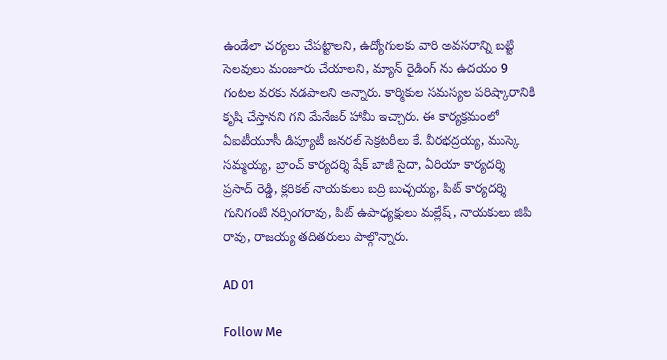ఉండేలా చర్యలు చేపట్టాలని, ఉద్యోగులకు వారి అవసరాన్ని బట్టి సెలవులు మంజూరు చేయాలని, మ్యాన్ రైడింగ్ ను ఉదయం 9 గంటల వరకు నడపాలని అన్నారు. కార్మికుల సమస్యల పరిష్కారానికి కృషి చేస్తానని గని మేనేజర్ హామీ ఇచ్చారు. ఈ కార్యక్రమంలో ఏఐటీయూసీ డిప్యూటీ జనరల్ సెక్రటరీలు కే. వీరభద్రయ్య, ముస్కె సమ్మయ్య, బ్రాంచ్ కార్యదర్శి షేక్ బాజీ సైదా, ఏరియా కార్యదర్శి ప్రసాద్ రెడ్డి, క్లరికల్ నాయకులు బద్రి బుచ్చయ్య, పిట్ కార్యదర్శి గునిగంటి నర్సింగరావు, పిట్ ఉపాధ్యక్షులు మల్లేష్, నాయకులు జిపి రావు, రాజయ్య తదితరులు పాల్గొన్నారు.

AD 01

Follow Me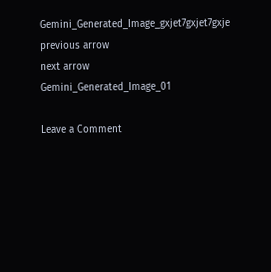Gemini_Generated_Image_gxjet7gxjet7gxje
previous arrow
next arrow
Gemini_Generated_Image_01

Leave a Comment